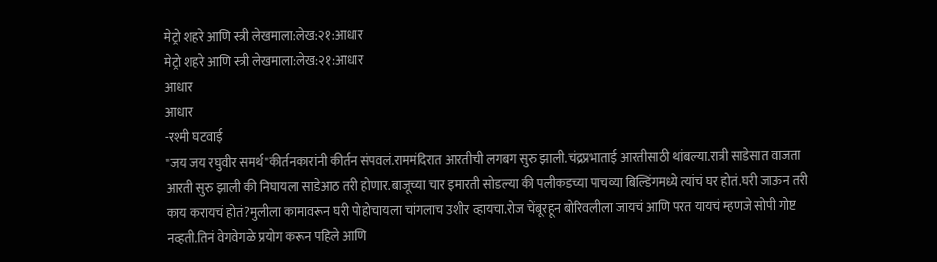मेट्रो शहरे आणि स्त्री लेखमाला:लेख:२१:आधार
मेट्रो शहरे आणि स्त्री लेखमाला:लेख:२१:आधार
आधार
आधार
-रश्मी घटवाई
"जय जय रघुवीर समर्थ"कीर्तनकारांनी कीर्तन संपवलं.राममंदिरात आरतीची लगबग सुरु झाली.चंद्रप्रभाताई आरतीसाठी थांबल्या.रात्री साडेसात वाजता आरती सुरु झाली की निघायला साडेआठ तरी होणार.बाजूच्या चार इमारती सोडल्या की पलीकडच्या पाचव्या बिल्डिंगमध्ये त्यांचं घर होतं.घरी जाऊन तरी काय करायचं होतं?मुलीला कामावरून घरी पोहोचायला चांगलाच उशीर व्हायचा.रोज चेंबूरहून बोरिवलीला जायचं आणि परत यायचं म्हणजे सोपी गोष्ट नव्हती.तिनं वेगवेगळे प्रयोग करून पहिले आणि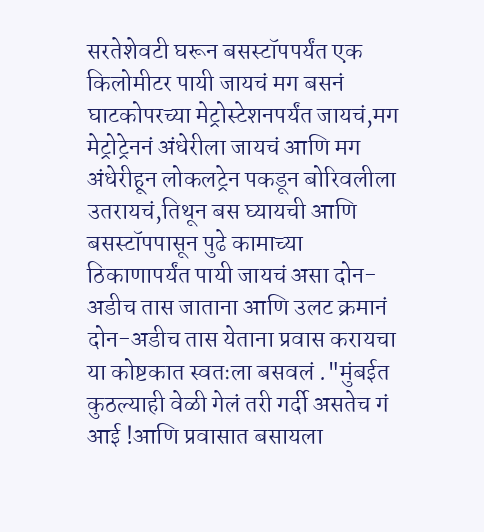सरतेशेवटी घरून बसस्टॉपपर्यंत एक किलोमीटर पायी जायचं मग बसनं घाटकोपरच्या मेट्रोस्टेशनपर्यंत जायचं,मग मेट्रोट्रेननं अंधेरीला जायचं आणि मग अंधेरीहून लोकलट्रेन पकडून बोरिवलीला उतरायचं,तिथून बस घ्यायची आणि बसस्टॉपपासून पुढे कामाच्या ठिकाणापर्यंत पायी जायचं असा दोन-अडीच तास जाताना आणि उलट क्रमानं दोन-अडीच तास येताना प्रवास करायचा या कोष्टकात स्वतःला बसवलं ."मुंबईत कुठल्याही वेळी गेलं तरी गर्दी असतेच गं आई !आणि प्रवासात बसायला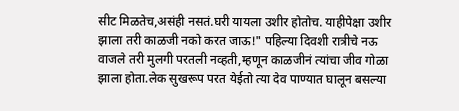सीट मिळतेच,असंही नसतं.घरी यायला उशीर होतोच. याहीपेक्षा उशीर झाला तरी काळजी नको करत जाऊ!" पहिल्या दिवशी रात्रीचे नऊ वाजले तरी मुलगी परतली नव्हती,म्हणून काळजीनं त्यांचा जीव गोळा झाला होता.लेक सुखरूप परत येईतो त्या देव पाण्यात घालून बसल्या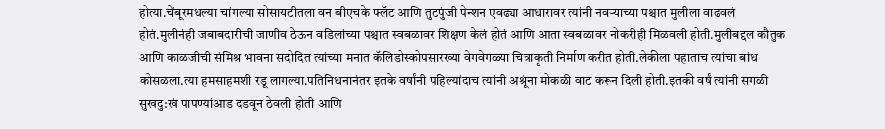होत्या.चेंबूरमधल्या चांगल्या सोसायटीतला वन बीएचके फ्लॅट आणि तुटपुंजी पेन्शन एवढ्या आधारावर त्यांनी नवऱ्याच्या पश्चात मुलीला वाढवलं होतं.मुलीनंही जबाबदारीची जाणीव ठेऊन वडिलांच्या पश्चात स्वबळावर शिक्षण केलं होतं आणि आता स्वबळावर नोकरीही मिळवली होती.मुलीबद्दल कौतुक आणि काळजीची संमिश्र भावना सदोदित त्यांच्या मनात कॅलिडोस्कोपसारख्या वेगवेगळ्या चित्राकृती निर्माण करीत होती.लेकीला पहाताच त्यांचा बांध कोसळला.त्या हमसाहमशी रडू लागल्या.पतिनिधनानंतर इतके वर्षांनी पहिल्यांदाच त्यांनी अश्रूंना मोकळी वाट करून दिली होती.इतकी वर्षं त्यांनी सगळी सुखदु:खं पापण्यांआड दडवून ठेवली होती आणि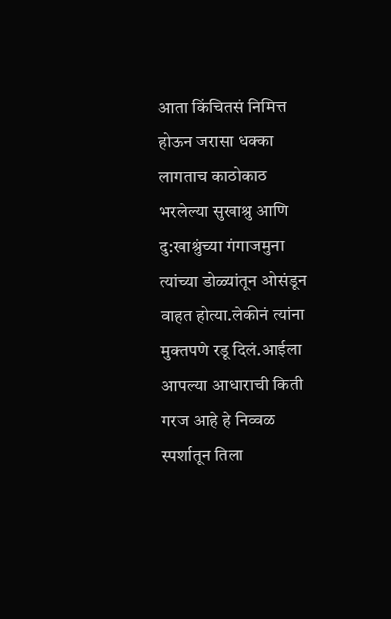आता किंचितसं निमित्त होऊन जरासा धक्का लागताच काठोकाठ भरलेल्या सुखाश्रु आणि दु:खाश्रुंच्या गंगाजमुना त्यांच्या डोळ्यांतून ओसंडून वाहत होत्या.लेकीनं त्यांना मुक्तपणे रडू दिलं.आईला आपल्या आधाराची किती गरज आहे हे निव्वळ स्पर्शातून तिला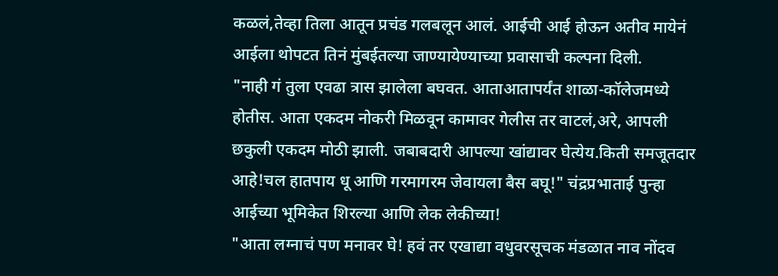कळलं,तेव्हा तिला आतून प्रचंड गलबलून आलं. आईची आई होऊन अतीव मायेनं आईला थोपटत तिनं मुंबईतल्या जाण्यायेण्याच्या प्रवासाची कल्पना दिली.
"नाही गं तुला एवढा त्रास झालेला बघवत. आताआतापर्यंत शाळा-कॉलेजमध्ये होतीस. आता एकदम नोकरी मिळवून कामावर गेलीस तर वाटलं,अरे, आपली छकुली एकदम मोठी झाली. जबाबदारी आपल्या खांद्यावर घेत्येय.किती समजूतदार आहे!चल हातपाय धू आणि गरमागरम जेवायला बैस बघू!" चंद्रप्रभाताई पुन्हा आईच्या भूमिकेत शिरल्या आणि लेक लेकीच्या!
"आता लग्नाचं पण मनावर घे! हवं तर एखाद्या वधुवरसूचक मंडळात नाव नोंदव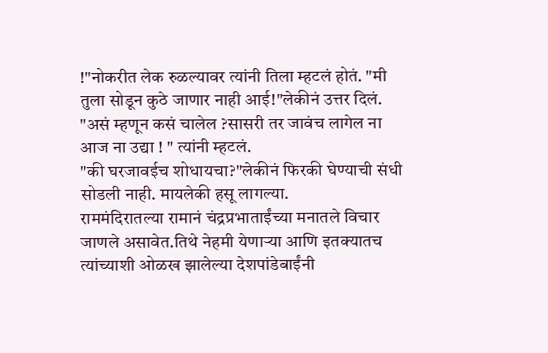!"नोकरीत लेक रुळल्यावर त्यांनी तिला म्हटलं होतं. "मी तुला सोडून कुठे जाणार नाही आई!"लेकीनं उत्तर दिलं.
"असं म्हणून कसं चालेल ?सासरी तर जावंच लागेल ना आज ना उद्या ! " त्यांनी म्हटलं.
"की घरजावईच शोधायचा?"लेकीनं फिरकी घेण्याची संधी सोडली नाही. मायलेकी हसू लागल्या.
राममंदिरातल्या रामानं चंद्रप्रभाताईंच्या मनातले विचार जाणले असावेत.तिथे नेहमी येणाऱ्या आणि इतक्यातच त्यांच्याशी ओळख झालेल्या देशपांडेबाईंनी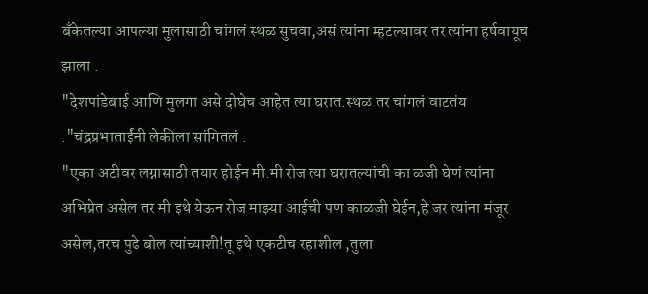बँकेतल्या आपल्या मुलासाठी चांगलं स्थळ सुचवा,असं त्यांना म्हटल्यावर तर त्यांना हर्षवायूच झाला .
"देशपांडेबाई आणि मुलगा असे दोघेच आहेत त्या घरात.स्थळ तर चांगलं वाटतंय ."चंद्रप्रभाताईंनी लेकीला सांगितलं .
"एका अटीवर लग्नासाठी तयार होईन मी.मी रोज त्या घरातल्यांची का ळजी घेणं त्यांना अभिप्रेत असेल तर मी इथे येऊन रोज माझ्या आईची पण काळजी घेईन,हे जर त्यांना मंजूर असेल,तरच पुढे बोल त्यांच्याशी!तू इथे एकटीच रहाशील ,तुला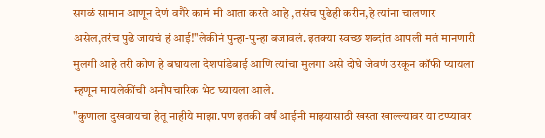सगळं सामान आणून देणं वगैरे कामं मी आता करते आहे ,तसंच पुढेही करीन,हे त्यांना चालणार असेल,तरंच पुढे जायचं हं आई!"लेकीनं पुन्हा-पुन्हा बजावलं. इतक्या स्वच्छ शब्दांत आपली मतं मानणारी मुलगी आहे तरी कोण हे बघायला देशपांडेबाई आणि त्यांचा मुलगा असे दोघे जेवणं उरकून कॉफी प्यायला म्हणून मायलेकींची अनौपचारिक भेट घ्यायला आले.
"कुणाला दुखवायचा हेतू नाहीये माझा.पण इतकी वर्षं आईनी माझ्यासाठी खस्ता खाल्ल्यावर या टप्प्यावर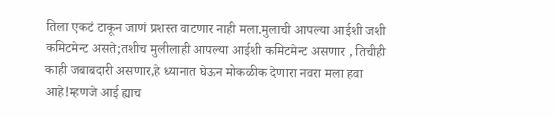तिला एकटं टाकून जाणं प्रशस्त वाटणार नाही मला.मुलाची आपल्या आईशी जशी कमिटमेन्ट असते;तशीच मुलीलाही आपल्या आईशी कमिटमेन्ट असणार , तिचीही काही जबाबदारी असणार,हे ध्यानात घेऊन मोकळीक देणारा नवरा मला हवा आहे!म्हणजे आई ह्याच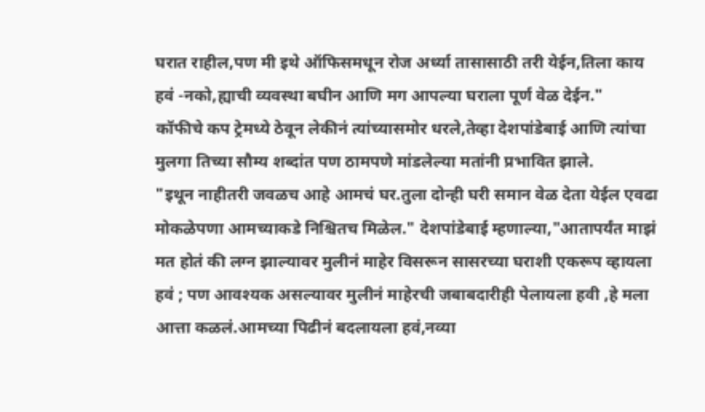घरात राहील,पण मी इथे ऑफिसमधून रोज अर्ध्या तासासाठी तरी येईन,तिला काय हवं -नको,ह्याची व्यवस्था बघीन आणि मग आपल्या घराला पूर्ण वेळ देईन."
कॉफीचे कप ट्रेमध्ये ठेवून लेकीनं त्यांच्यासमोर धरले,तेव्हा देशपांडेबाई आणि त्यांचा मुलगा तिच्या सौम्य शब्दांत पण ठामपणे मांडलेल्या मतांनी प्रभावित झाले.
"इथून नाहीतरी जवळच आहे आमचं घर.तुला दोन्ही घरी समान वेळ देता येईल एवढा मोकळेपणा आमच्याकडे निश्चितच मिळेल." देशपांडेबाई म्हणाल्या,"आतापर्यंत माझं मत होतं की लग्न झाल्यावर मुलीनं माहेर विसरून सासरच्या घराशी एकरूप व्हायला हवं ; पण आवश्यक असल्यावर मुलीनं माहेरची जबाबदारीही पेलायला हवी ,हे मला आत्ता कळलं.आमच्या पिढीनं बदलायला हवं,नव्या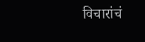विचारांचं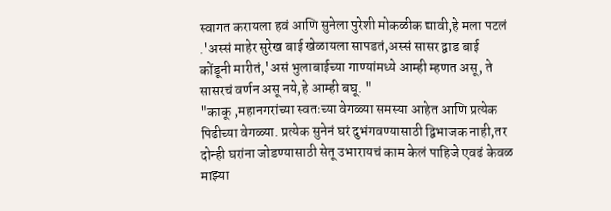स्वागत करायला हवं आणि सुनेला पुरेशी मोकळीक द्यावी,हे मला पटलं .'अस्सं माहेर सुरेख बाई खेळायला सापडतं,अस्सं सासर द्वाड बाई कोंडूनी मारीतं,'असं भुलाबाईच्या गाण्यांमध्ये आम्ही म्हणत असू, ते सासरचं वर्णन असू नये,हे आम्ही बघू. "
"काकू ,महानगरांच्या स्वतःच्या वेगळ्या समस्या आहेत आणि प्रत्येक पिढीच्या वेगळ्या. प्रत्येक सुनेनं घरं दुभंगवण्यासाठी द्विभाजक नाही,तर दोन्ही घरांना जोडण्यासाठी सेतू उभारायचं काम केलं पाहिजे एवढं केवळ माझ्या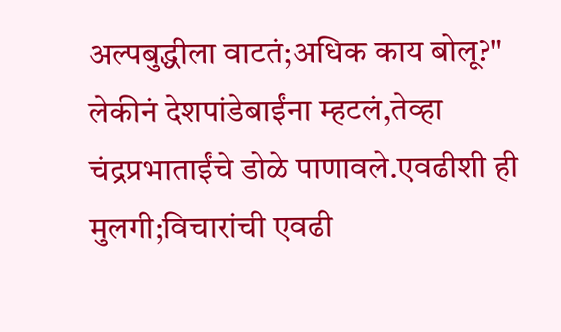अल्पबुद्धीला वाटतं;अधिक काय बोलू?" लेकीनं देशपांडेबाईंना म्हटलं,तेव्हा चंद्रप्रभाताईंचे डोळे पाणावले.एवढीशी ही मुलगी;विचारांची एवढी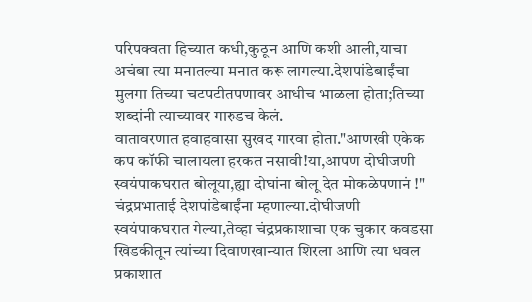परिपक्वता हिच्यात कधी,कुठून आणि कशी आली,याचा अचंबा त्या मनातल्या मनात करू लागल्या.देशपांडेबाईंचा मुलगा तिच्या चटपटीतपणावर आधीच भाळला होता;तिच्या शब्दांनी त्याच्यावर गारुडच केलं.
वातावरणात हवाहवासा सुखद गारवा होता."आणखी एकेक कप कॉफी चालायला हरकत नसावी!या,आपण दोघीजणी स्वयंपाकघरात बोलूया,ह्या दोघांना बोलू देत मोकळेपणानं !" चंद्रप्रभाताई देशपांडेबाईंना म्हणाल्या.दोघीजणी स्वयंपाकघरात गेल्या,तेव्हा चंद्रप्रकाशाचा एक चुकार कवडसा खिडकीतून त्यांच्या दिवाणखान्यात शिरला आणि त्या धवल प्रकाशात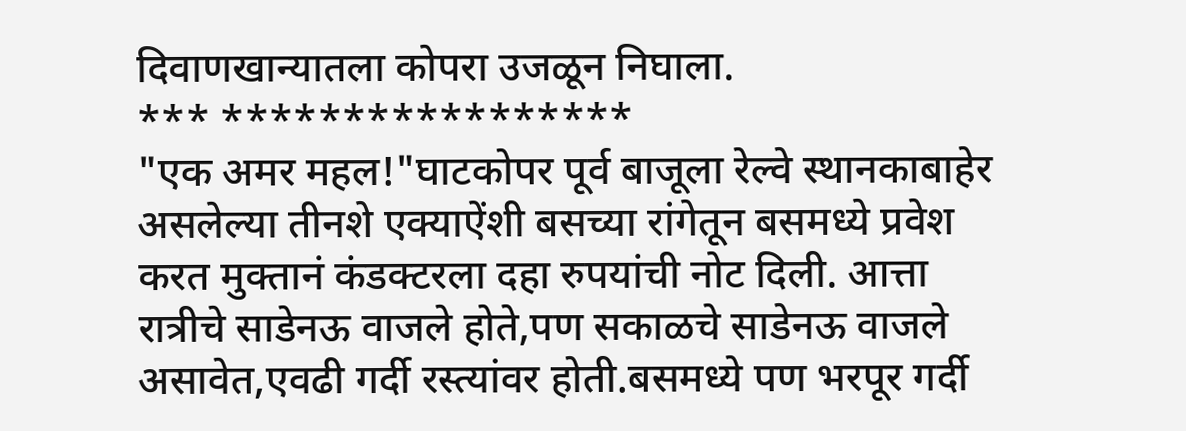दिवाणखान्यातला कोपरा उजळून निघाला.
*** *****************
"एक अमर महल!"घाटकोपर पूर्व बाजूला रेल्वे स्थानकाबाहेर असलेल्या तीनशे एक्याऐंशी बसच्या रांगेतून बसमध्ये प्रवेश करत मुक्तानं कंडक्टरला दहा रुपयांची नोट दिली. आत्ता रात्रीचे साडेनऊ वाजले होते,पण सकाळचे साडेनऊ वाजले असावेत,एवढी गर्दी रस्त्यांवर होती.बसमध्ये पण भरपूर गर्दी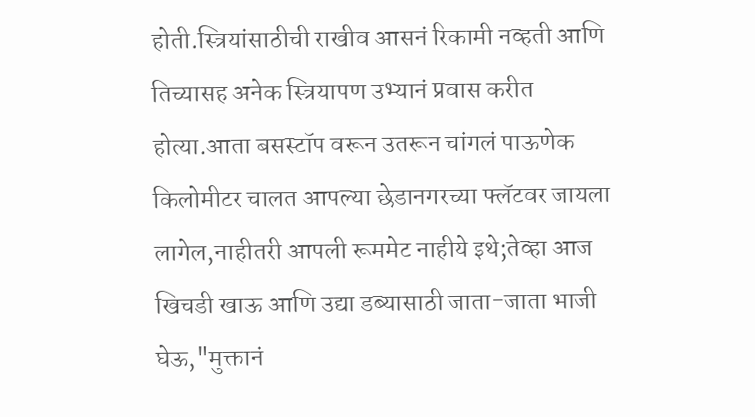होती.स्त्रियांसाठीची राखीव आसनं रिकामी नव्हती आणि तिच्यासह अनेक स्त्रियापण उभ्यानं प्रवास करीत होत्या.आता बसस्टॉप वरून उतरून चांगलं पाऊणेक किलोमीटर चालत आपल्या छेडानगरच्या फ्लॅटवर जायला लागेल,नाहीतरी आपली रूममेट नाहीये इथे;तेव्हा आज खिचडी खाऊ आणि उद्या डब्यासाठी जाता-जाता भाजी घेऊ,"मुक्तानं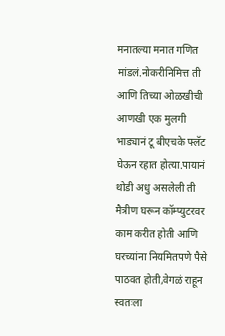मनातल्या मनात गणित मांडलं.नोकरीनिमित्त ती आणि तिच्या ओळखीची आणखी एक मुलगी भाड्यानं टू बीएचके फ्लॅट घेऊन रहात होत्या.पायानं थोडी अधु असलेली ती मैत्रीण घरून कॉम्प्युटरवर काम करीत होती आणि घरच्यांना नियमितपणे पैसे पाठवत होती,वेगळं राहून स्वतःला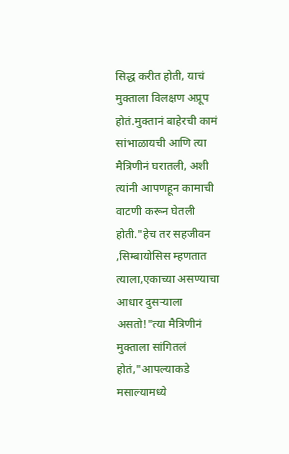सिद्ध करीत होती, याचं मुक्ताला विलक्षण अप्रूप होतं.मुक्तानं बाहेरची कामं सांभाळायची आणि त्या मैत्रिणीनं घरातली, अशी त्यांनी आपणहून कामाची वाटणी करून घेतली होती."हेच तर सहजीवन ,सिम्बायोसिस म्हणतात त्याला,एकाच्या असण्याचा आधार दुसऱ्याला असतो!"त्या मैत्रिणीनं मुक्ताला सांगितलं होतं,"आपल्याकडे मसाल्यामध्ये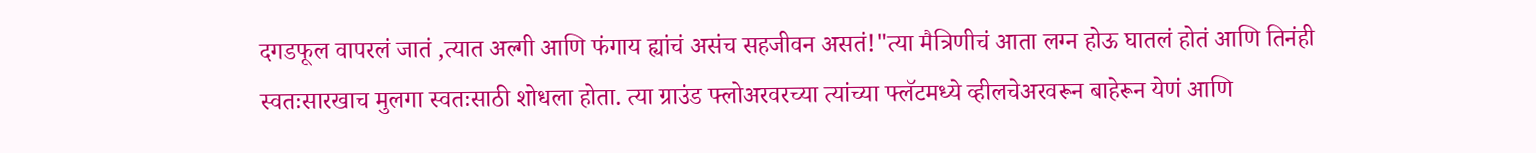दगडफूल वापरलं जातं ,त्यात अल्गी आणि फंगाय ह्यांचं असंच सहजीवन असतं!"त्या मैत्रिणीचं आता लग्न होऊ घातलं होतं आणि तिनंही स्वतःसारखाच मुलगा स्वतःसाठी शोधला होता. त्या ग्राउंड फ्लोअरवरच्या त्यांच्या फ्लॅटमध्ये व्हीलचेअरवरून बाहेरून येणं आणि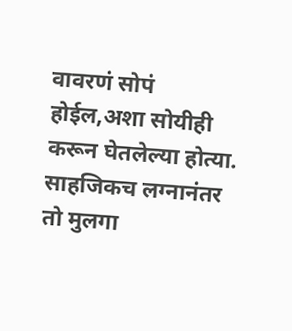वावरणं सोपं होईल,अशा सोयीही करून घेतलेल्या होत्या. साहजिकच लग्नानंतर तो मुलगा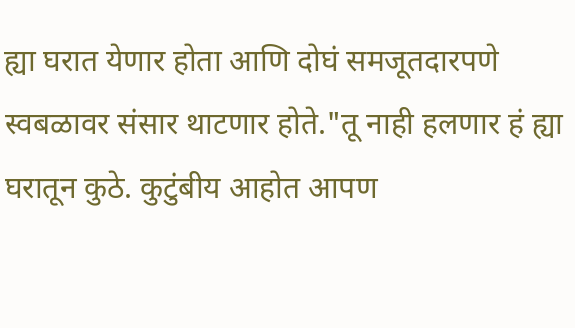ह्या घरात येणार होता आणि दोघं समजूतदारपणे स्वबळावर संसार थाटणार होते."तू नाही हलणार हं ह्या घरातून कुठे. कुटुंबीय आहोत आपण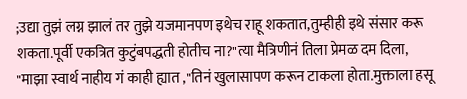;उद्या तुझं लग्न झालं तर तुझे यजमानपण इथेच राहू शकतात,तुम्हीही इथे संसार करू शकता.पूर्वी एकत्रित कुटुंबपद्धती होतीच ना?"त्या मैत्रिणीनं तिला प्रेमळ दम दिला, "माझा स्वार्थ नाहीय गं काही ह्यात ,"तिनं खुलासापण करून टाकला होता.मुक्ताला हसू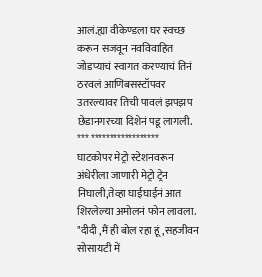आलं.ह्या वीकेण्डला घर स्वच्छ करून सजवून नवविवाहित जोडप्याचं स्वागत करण्याचं तिनं ठरवलं आणिबसस्टॉपवर उतरल्यावर तिची पावलं झपझप छेडानगरच्या दिशेनं पडू लागली.
*** ******************
घाटकोपर मेट्रो स्टेशनवरून अंधेरीला जाणारी मेट्रो ट्रेन निघाली,तेव्हा घाईघाईनं आत शिरलेल्या अमोलनं फोन लावला. "दीदी ,मैं ही बोल रहा हूं ,सहजीवन सोसायटी में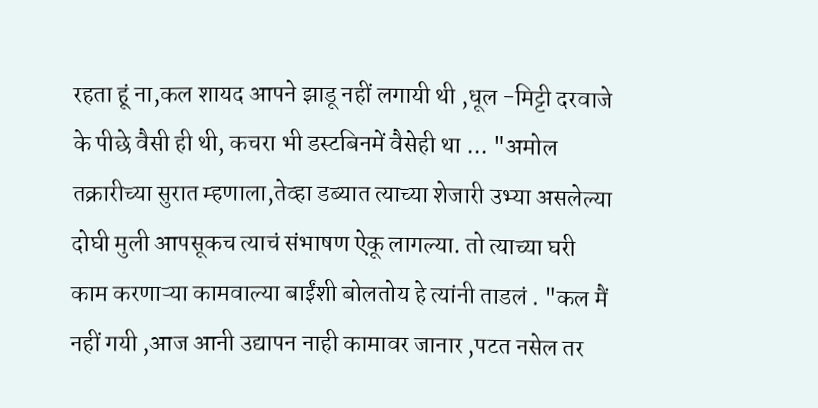रहता हूं ना,कल शायद आपने झाडू नहीं लगायी थी ,धूल -मिट्टी दरवाजे के पीछे वैसी ही थी, कचरा भी डस्टबिनमें वैसेही था ... "अमोल तक्रारीच्या सुरात म्हणाला,तेव्हा डब्यात त्याच्या शेजारी उभ्या असलेल्या दोघी मुली आपसूकच त्याचं संभाषण ऐकू लागल्या. तो त्याच्या घरी काम करणाऱ्या कामवाल्या बाईंशी बोलतोय हे त्यांनी ताडलं . "कल मैं नहीं गयी ,आज आनी उद्यापन नाही कामावर जानार ,पटत नसेल तर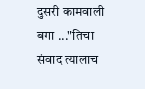दुसरी कामवाली बगा ..."तिचा संवाद त्यालाच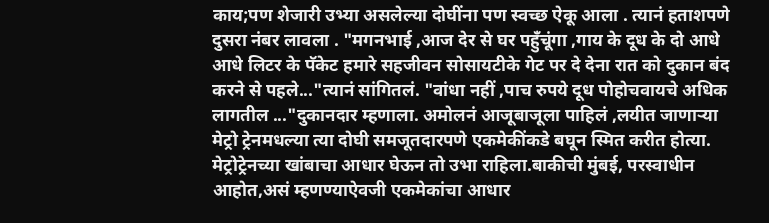काय;पण शेजारी उभ्या असलेल्या दोघींना पण स्वच्छ ऐकू आला . त्यानं हताशपणे दुसरा नंबर लावला . "मगनभाई ,आज देर से घर पहुँचूंगा ,गाय के दूध के दो आधे आधे लिटर के पॅकेट हमारे सहजीवन सोसायटीके गेट पर दे देना रात को दुकान बंद करने से पहले..."त्यानं सांगितलं. "वांधा नहीं ,पाच रुपये दूध पोहोचवायचे अधिक लागतील ..."दुकानदार म्हणाला. अमोलनं आजूबाजूला पाहिलं ,लयीत जाणाऱ्या मेट्रो ट्रेनमधल्या त्या दोघी समजूतदारपणे एकमेकींकडे बघून स्मित करीत होत्या. मेट्रोट्रेनच्या खांबाचा आधार घेऊन तो उभा राहिला.बाकीची मुंबई, परस्वाधीन आहोत,असं म्हणण्याऐवजी एकमेकांचा आधार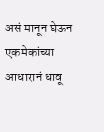असं मानून घेऊन एकमेकांच्या आधारानं धावू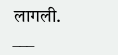लागली.
___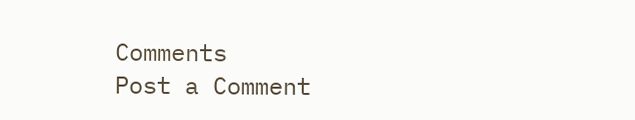Comments
Post a Comment